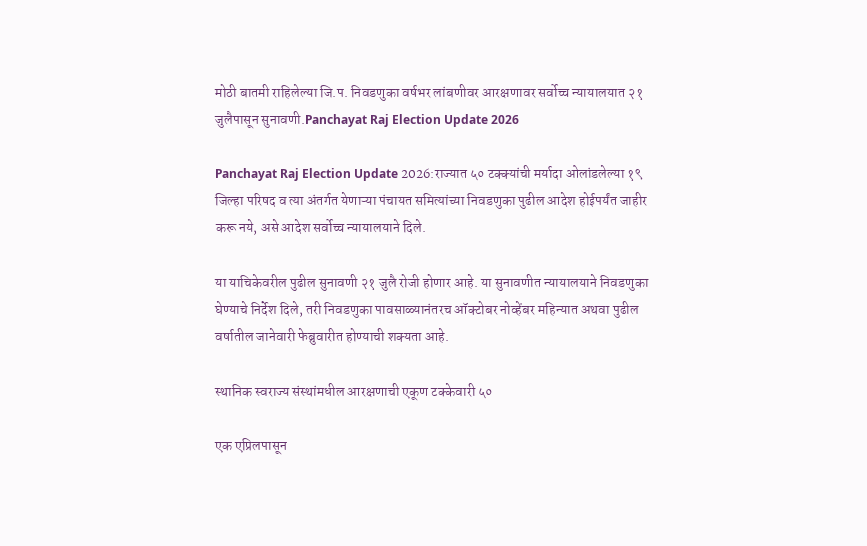मोठी बातमी राहिलेल्या जि.प. निवडणुका वर्षभर लांबणीवर आरक्षणावर सर्वोच्च न्यायालयात २१ जुलैपासून सुनावणी.Panchayat Raj Election Update 2026

Panchayat Raj Election Update 2026:राज्यात ५० टक्क्यांची मर्यादा ओलांडलेल्या १९ जिल्हा परिषद व त्या अंतर्गत येणाऱ्या पंचायत समित्यांच्या निवडणुका पुढील आदेश होईपर्यंत जाहीर करू नये, असे आदेश सर्वोच्च न्यायालयाने दिले.

या याचिकेवरील पुढील सुनावणी २१ जुलै रोजी होणार आहे. या सुनावणीत न्यायालयाने निवडणुका घेण्याचे निर्देश दिले, तरी निवडणुका पावसाळ्यानंतरच ऑक्टोबर नोव्हेंबर महिन्यात अथवा पुढील वर्षातील जानेवारी फेब्रुवारीत होण्याची शक्यता आहे.

स्थानिक स्वराज्य संस्थांमधील आरक्षणाची एकूण टक्केवारी ५०

एक एप्रिलपासून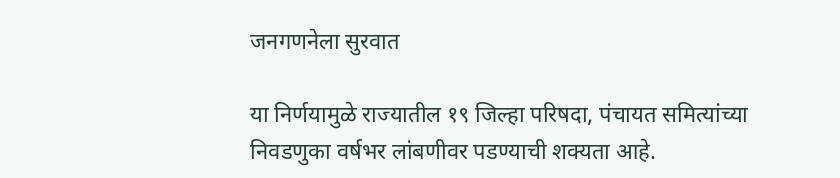जनगणनेला सुरवात

या निर्णयामुळे राज्यातील १९ जिल्हा परिषदा, पंचायत समित्यांच्या निवडणुका वर्षभर लांबणीवर पडण्याची शक्यता आहे.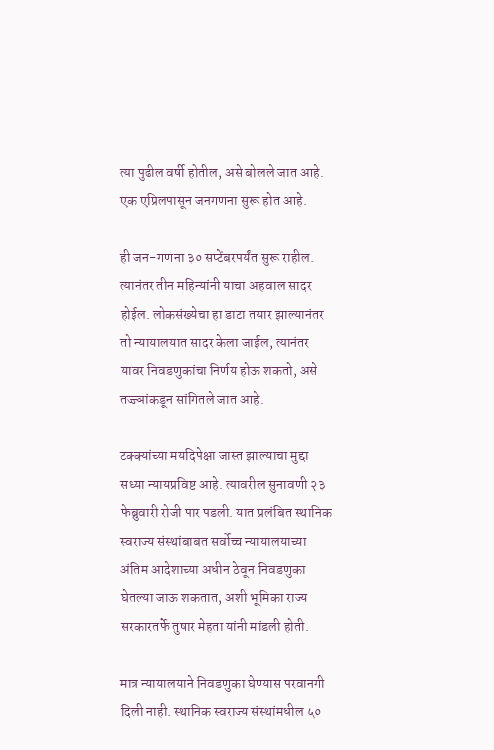त्या पुढील वर्षी होतील, असे बोलले जात आहे. एक एप्रिलपासून जनगणना सुरू होत आहे.

ही जन-गणना ३० सप्टेंबरपर्यंत सुरू राहील. त्यानंतर तीन महिन्यांनी याचा अहवाल सादर होईल. लोकसंख्येचा हा डाटा तयार झाल्यानंतर तो न्यायालयात सादर केला जाईल, त्यानंतर यावर निवडणुकांचा निर्णय होऊ शकतो, असे तज्ज्ञांकडून सांगितले जात आहे.

टक्क्यांच्या मयदिपेक्षा जास्त झाल्याचा मुद्दा सध्या न्यायप्रविष्ट आहे. त्यावरील सुनावणी २३ फेब्रुवारी रोजी पार पडली. यात प्रलंबित स्थानिक स्वराज्य संस्थांबाबत सर्वोच्च न्यायालयाच्या अंतिम आदेशाच्या अधीन ठेवून निवडणुका घेतल्या जाऊ शकतात, अशी भूमिका राज्य सरकारतर्फे तुषार मेहता यांनी मांडली होती.

मात्र न्यायालयाने निवडणुका घेण्यास परवानगी दिली नाही. स्थानिक स्वराज्य संस्थांमधील ५०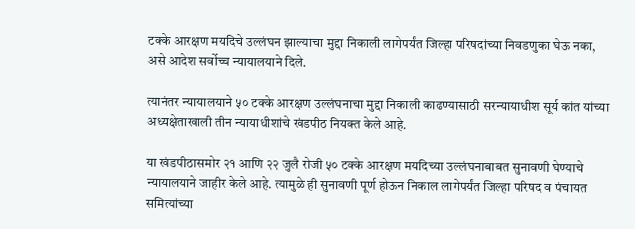टक्के आरक्षण मयदिचे उल्लंघन झाल्याचा मुद्दा निकाली लागेपर्यंत जिल्हा परिषदांच्या निवडणुका घेऊ नका, असे आदेश सर्वोच्च न्यायालयाने दिले.

त्यानंतर न्यायालयाने ५० टक्के आरक्षण उल्लंघनाचा मुद्दा निकाली काढण्यासाठी सरन्यायाधीश सूर्य कांत यांच्या अध्यक्षेताखाली तीन न्यायाधीशांचे खंडपीठ नियक्त केले आहे.

या खंडपीठासमोर २१ आणि २२ जुलै रोजी ५० टक्के आरक्षण मयदिच्या उल्लंघनाबाबत सुनावणी घेण्याचे न्यायालयाने जाहीर केले आहे. त्यामुळे ही सुनावणी पूर्ण होऊन निकाल लागेपर्यंत जिल्हा परिषद व पंचायत समित्यांच्या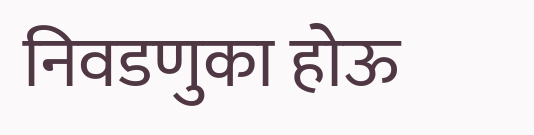निवडणुका होऊ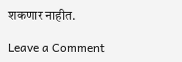शकणार नाहीत.

Leave a Comment